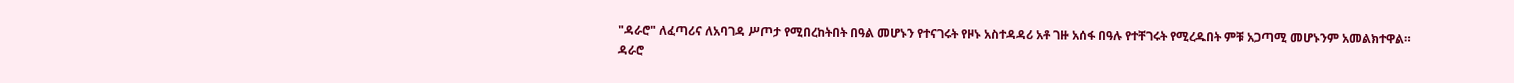"ዳራሮ" ለፈጣሪና ለአባገዳ ሥጦታ የሚበረከትበት በዓል መሆኑን የተናገሩት የዞኑ አስተዳዳሪ አቶ ገዙ አሰፋ በዓሉ የተቸገሩት የሚረዱበት ምቹ አጋጣሚ መሆኑንም አመልክተዋል።
ዳራሮ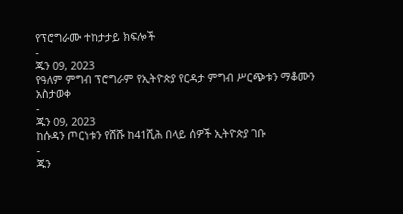የፕሮግራሙ ተከታታይ ክፍሎች
-
ጁን 09, 2023
የዓለም ምግብ ፕሮግራም የኢትዮጵያ የርዳታ ምግብ ሥርጭቱን ማቆሙን አስታወቀ
-
ጁን 09, 2023
ከሱዳን ጦርነቱን የሸሹ ከ41ሺሕ በላይ ሰዎች ኢትዮጵያ ገቡ
-
ጁን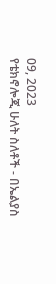09, 2023
የቴክኖሎጂ ሁለት ስለቶች - በኤልያስ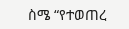ስሜ “የተወጠረ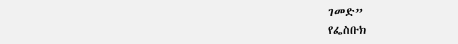ገመድ”
የፌስቡክ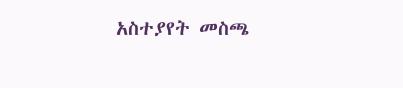አስተያየት መስጫ